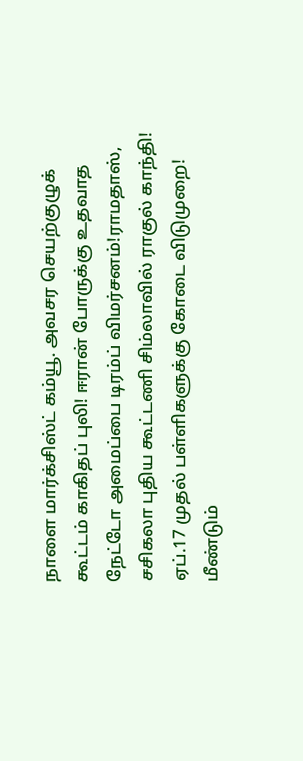நாளை மார்க்சிஸ்ட் கம்யூ. அவசர செயற்குழுக் கூட்டம் காகிதப் புலி! ஈரான் போருக்கு உதவாத நேட்டோ அமைப்பை டிரம்ப் விமர்சனம்!ராமதாஸ், சசிகலா புதிய கூட்டணி சிம்லாவில் ராகுல் காந்தி! ஏப்.17 முதல் பள்ளிகளுக்கு கோடை விடுமுறை! மீண்டும்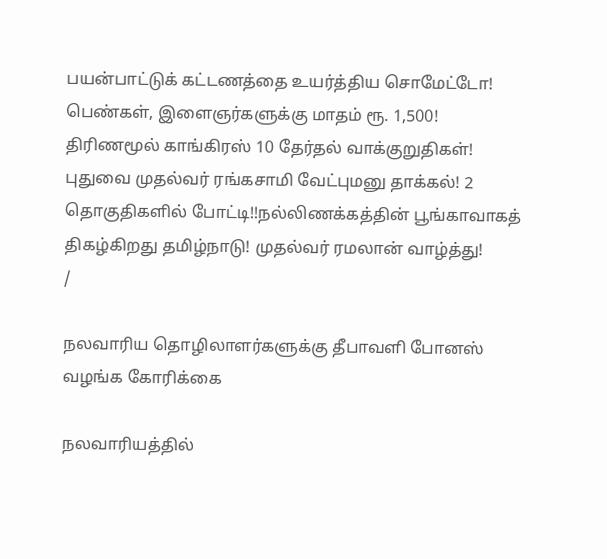பயன்பாட்டுக் கட்டணத்தை உயர்த்திய சொமேட்டோ! பெண்கள், இளைஞர்களுக்கு மாதம் ரூ. 1,500! திரிணமூல் காங்கிரஸ் 10 தேர்தல் வாக்குறுதிகள்! புதுவை முதல்வர் ரங்கசாமி வேட்புமனு தாக்கல்! 2 தொகுதிகளில் போட்டி!!நல்லிணக்கத்தின் பூங்காவாகத் திகழ்கிறது தமிழ்நாடு! முதல்வர் ரமலான் வாழ்த்து!
/

நலவாரிய தொழிலாளர்களுக்கு தீபாவளி போனஸ் வழங்க கோரிக்கை

நலவாரியத்தில்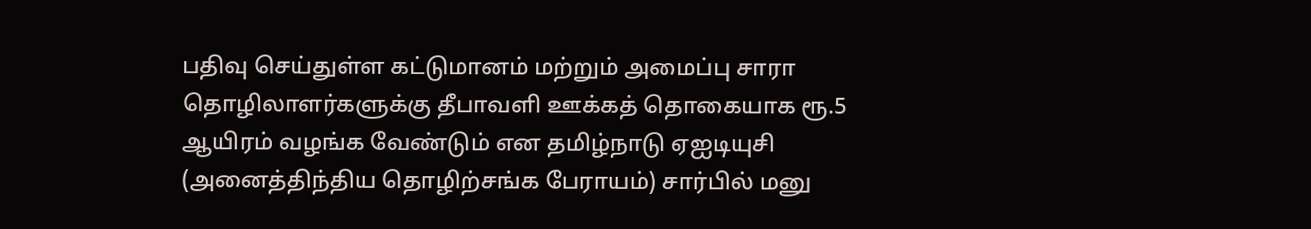பதிவு செய்துள்ள கட்டுமானம் மற்றும் அமைப்பு சாரா தொழிலாளர்களுக்கு தீபாவளி ஊக்கத் தொகையாக ரூ.5 ஆயிரம் வழங்க வேண்டும் என தமிழ்நாடு ஏஐடியுசி (அனைத்திந்திய தொழிற்சங்க பேராயம்) சார்பில் மனு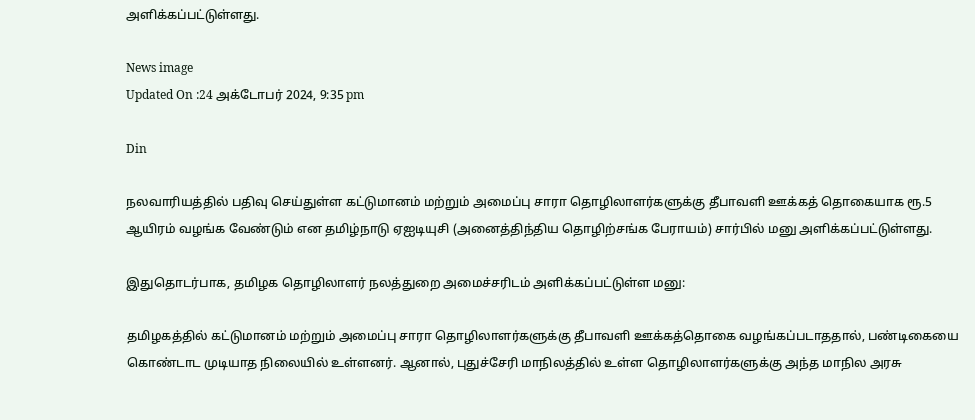அளிக்கப்பட்டுள்ளது.

News image
Updated On :24 அக்டோபர் 2024, 9:35 pm

Din

நலவாரியத்தில் பதிவு செய்துள்ள கட்டுமானம் மற்றும் அமைப்பு சாரா தொழிலாளர்களுக்கு தீபாவளி ஊக்கத் தொகையாக ரூ.5 ஆயிரம் வழங்க வேண்டும் என தமிழ்நாடு ஏஐடியுசி (அனைத்திந்திய தொழிற்சங்க பேராயம்) சார்பில் மனு அளிக்கப்பட்டுள்ளது.

இதுதொடர்பாக, தமிழக தொழிலாளர் நலத்துறை அமைச்சரிடம் அளிக்கப்பட்டுள்ள மனு:

தமிழகத்தில் கட்டுமானம் மற்றும் அமைப்பு சாரா தொழிலாளர்களுக்கு தீபாவளி ஊக்கத்தொகை வழங்கப்படாததால், பண்டிகையை கொண்டாட முடியாத நிலையில் உள்ளனர். ஆனால், புதுச்சேரி மாநிலத்தில் உள்ள தொழிலாளர்களுக்கு அந்த மாநில அரசு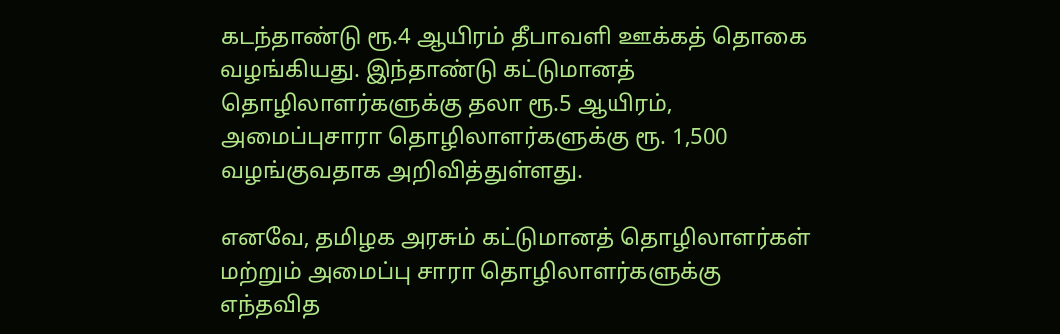கடந்தாண்டு ரூ.4 ஆயிரம் தீபாவளி ஊக்கத் தொகை வழங்கியது. இந்தாண்டு கட்டுமானத் தொழிலாளர்களுக்கு தலா ரூ.5 ஆயிரம், அமைப்புசாரா தொழிலாளர்களுக்கு ரூ. 1,500 வழங்குவதாக அறிவித்துள்ளது.

எனவே, தமிழக அரசும் கட்டுமானத் தொழிலாளர்கள் மற்றும் அமைப்பு சாரா தொழிலாளர்களுக்கு எந்தவித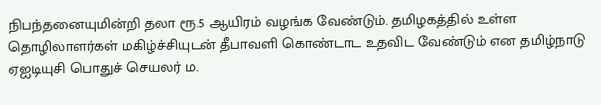நிபந்தனையுமின்றி தலா ரூ.5 ஆயிரம் வழங்க வேண்டும். தமிழகத்தில் உள்ள தொழிலாளர்கள் மகிழ்ச்சியுடன் தீபாவளி கொண்டாட உதவிட வேண்டும் என தமிழ்நாடு ஏஐடியுசி பொதுச் செயலர் ம.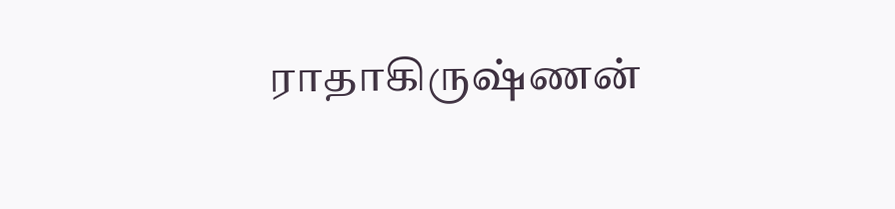ராதாகிருஷ்ணன்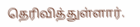தெரிவித்துள்ளார்.